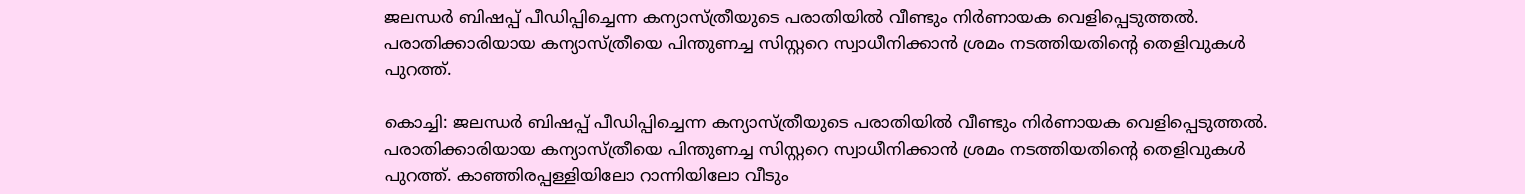ജലന്ധർ ബിഷപ്പ് പീഡിപ്പിച്ചെന്ന കന്യാസ്ത്രീയുടെ പരാതിയില്‍ വീണ്ടും നിര്‍ണായക വെളിപ്പെടുത്തല്‍.  പരാതിക്കാരിയായ കന്യാസ്ത്രീയെ പിന്തുണച്ച സിസ്റ്ററെ സ്വാധീനിക്കാൻ ശ്രമം നടത്തിയതിന്റെ തെളിവുകള്‍ പുറത്ത്.

കൊച്ചി: ജലന്ധർ ബിഷപ്പ് പീഡിപ്പിച്ചെന്ന കന്യാസ്ത്രീയുടെ പരാതിയില്‍ വീണ്ടും നിര്‍ണായക വെളിപ്പെടുത്തല്‍. പരാതിക്കാരിയായ കന്യാസ്ത്രീയെ പിന്തുണച്ച സിസ്റ്ററെ സ്വാധീനിക്കാൻ ശ്രമം നടത്തിയതിന്റെ തെളിവുകള്‍ പുറത്ത്. കാഞ്ഞിരപ്പള്ളിയിലോ റാന്നിയിലോ വീടും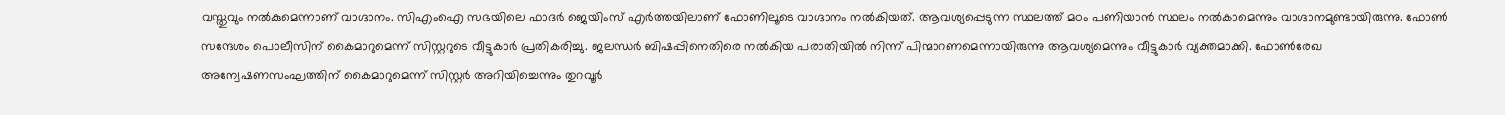വസ്തുവും നല്‍കുമെന്നാണ് വാഗ്ദാനം. സിഎംഐ സഭയിലെ ഫാദര്‍ ജെയിംസ് എര്‍ത്തയിലാണ് ഫോണിലൂടെ വാഗ്ദാനം നല്‍കിയത്. ആവശ്യപ്പെടുന്ന സ്ഥലത്ത് മഠം പണിയാന്‍ സ്ഥലം നല്‍കാമെന്നും വാഗ്ദാനമുണ്ടായിരുന്നു. ഫോണ്‍ സന്ദേശം പൊലീസിന് കൈമാറുമെന്ന് സിസ്റ്ററുടെ വീട്ടുകാര്‍ പ്രതികരിച്ചു. ജലന്ധർ ബിഷപ്പിനെതിരെ നൽകിയ പരാതിയിൽ നിന്ന് പിന്മാറണമെന്നായിരുന്നു ആവശ്യമെന്നും വീട്ടുകാര്‍ വ്യക്തമാക്കി. ഫോൺരേഖ അന്വേഷണസംഘത്തിന് കൈമാറുമെന്ന് സിസ്റ്റർ അറിയിച്ചെന്നും തുറവൂർ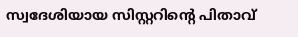സ്വദേശിയായ സിസ്റ്ററിന്റെ പിതാവ്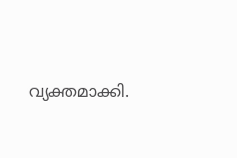വ്യക്തമാക്കി.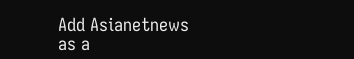Add Asianetnews as a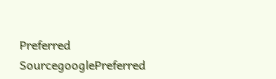Preferred SourcegooglePreferred